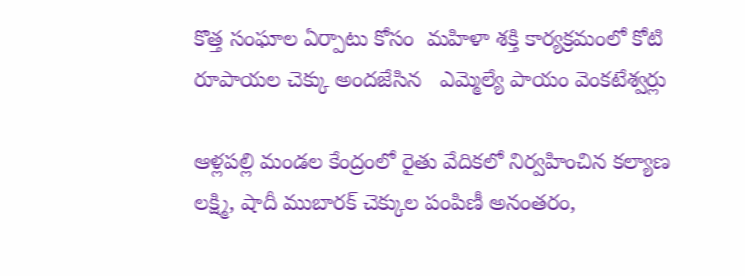కొత్త సంఘాల ఏర్పాటు కోసం  మహిళా శక్తి కార్యక్రమంలో కోటి రూపాయల చెక్కు అందజేసిన   ఎమ్మెల్యే పాయం వెంకటేశ్వర్లు

ఆళ్లపల్లి మండల కేంద్రంలో రైతు వేదికలో నిర్వహించిన కల్యాణ లక్ష్మి, షాదీ ముబారక్ చెక్కుల పంపిణీ అనంతరం,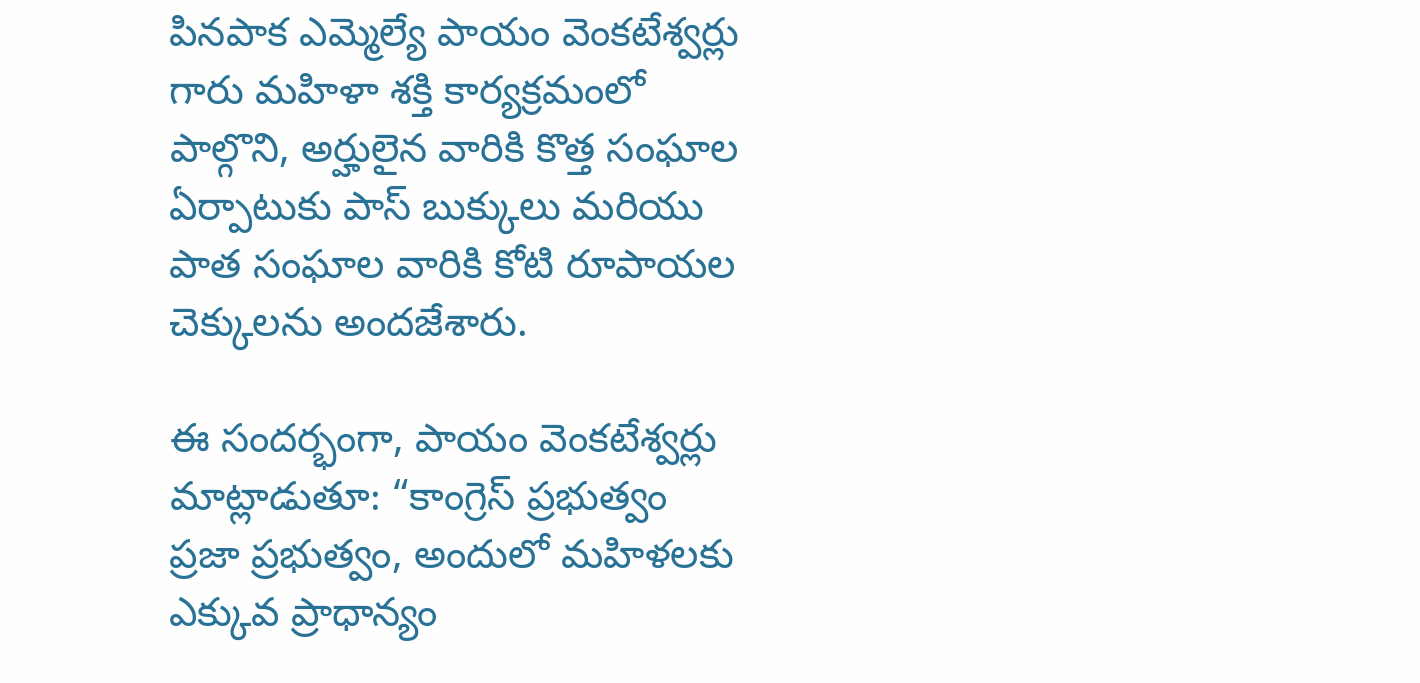పినపాక ఎమ్మెల్యే పాయం వెంకటేశ్వర్లు గారు మహిళా శక్తి కార్యక్రమంలో పాల్గొని, అర్హులైన వారికి కొత్త సంఘాల ఏర్పాటుకు పాస్ బుక్కులు మరియు పాత సంఘాల వారికి కోటి రూపాయల చెక్కులను అందజేశారు.

ఈ సందర్భంగా, పాయం వెంకటేశ్వర్లు మాట్లాడుతూ: “కాంగ్రెస్ ప్రభుత్వం ప్రజా ప్రభుత్వం, అందులో మహిళలకు ఎక్కువ ప్రాధాన్యం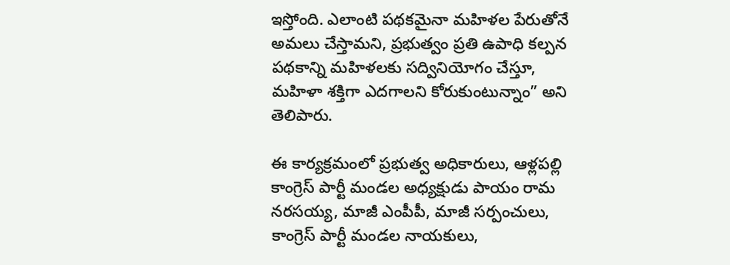ఇస్తోంది. ఎలాంటి పథకమైనా మహిళల పేరుతోనే అమలు చేస్తామని, ప్రభుత్వం ప్రతి ఉపాధి కల్పన పథకాన్ని మహిళలకు సద్వినియోగం చేస్తూ, మహిళా శక్తిగా ఎదగాలని కోరుకుంటున్నాం” అని తెలిపారు.

ఈ కార్యక్రమంలో ప్రభుత్వ అధికారులు, ఆళ్లపల్లి కాంగ్రెస్ పార్టీ మండల అధ్యక్షుడు పాయం రామ నరసయ్య, మాజీ ఎంపీపీ, మాజీ సర్పంచులు, కాంగ్రెస్ పార్టీ మండల నాయకులు,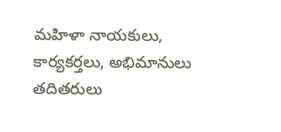మహిళా నాయకులు, కార్యకర్తలు, అభిమానులు తదితరులు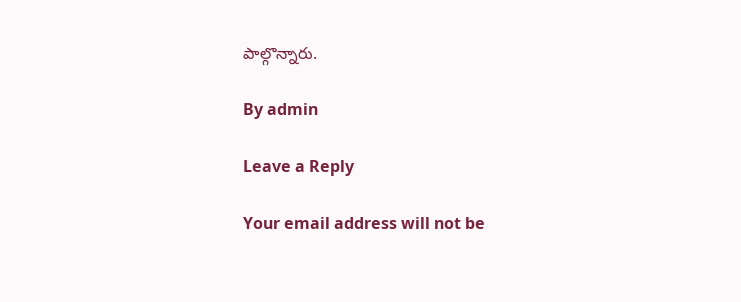పాల్గొన్నారు.

By admin

Leave a Reply

Your email address will not be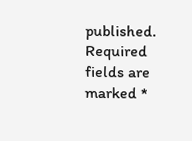published. Required fields are marked *